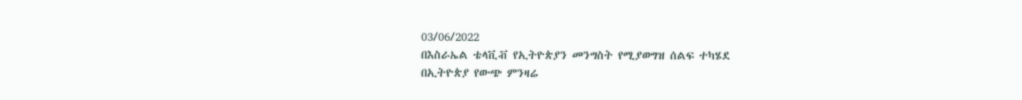03/06/2022
በእስራኤል ቴላቪቭ የኢትዮጵያን መንግስት የሚያወግዝ ሰልፍ ተካሄደ
በኢትዮጵያ የውጭ ምንዛሬ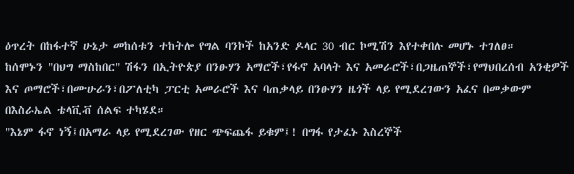ዕጥረት በከፋተኛ ሁኔታ መከሰቱን ተከትሎ የግል ባንኮች ከአንድ ዶላር 30 ብር ኮሚሽን እየተቀበሉ መሆኑ ተገለፀ።
ከሰሞኑን "በህግ ማስከበር" ሽፋን በኢትዮጵያ በንፁሃን አማሮች፣የፋኖ አባላት እና አመራሮች፣በጋዜጠኞች፣የማህበረሰብ አንቂዎች እና ጦማሮች፣በሙሁራን፣በፖለቲካ ፓርቲ አመራሮች እና ባጠቃላይ በንፁሃን ዜጎች ላይ የሚደረገውን አፈና በመቃውም በእስራኤል ቴላቪቭ ሰልፍ ተካሄደ።
"እኔም ፋኖ ነኝ፤በአማራ ላይ የሚደረገው የዘር ጭፍጨፋ ይቁም፤! በግፋ የታፈኑ እስረኞች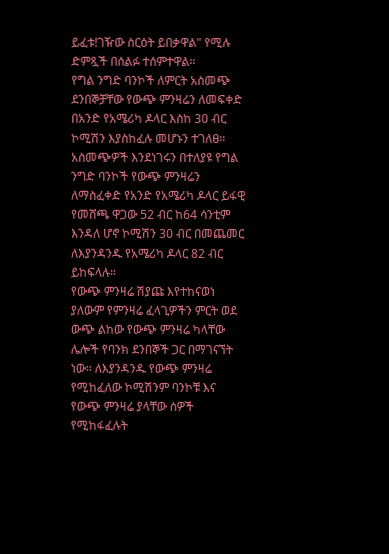ይፈቱ!ገዥው ስርዕት ይበቃዋል" የሚሉ ድምጿች በሰልፉ ተሰምተዋል።
የግል ንግድ ባንኮች ለምርት አስመጭ ደንበኞቻቸው የውጭ ምንዛሬን ለመፍቀድ በአንድ የአሜሪካ ዶላር እስከ 30 ብር ኮሚሽን እያስከፈሉ መሆኑን ተገለፀ።
አስመጭዎች እንደነገሩን በተለያዩ የግል ንግድ ባንኮች የውጭ ምንዛሬን ለማስፈቀድ የአንድ የአሜሪካ ዶላር ይፋዊ የመሸጫ ዋጋው 52 ብር ከ64 ሳንቲም እንዳለ ሆኖ ኮሚሽን 30 ብር በመጨመር ለእያንዳንዱ የአሜሪካ ዶላር 82 ብር ይከፍላሉ።
የውጭ ምንዛሬ ሽያጩ እየተከናወነ ያለውም የምንዛሬ ፈላጊዎችን ምርት ወደ ውጭ ልከው የውጭ ምንዛሬ ካላቸው ሌሎች የባንክ ደንበኞች ጋር በማገናኘት ነው። ለእያንዳንዱ የውጭ ምንዛሬ የሚከፈለው ኮሚሽንም ባንኮቹ እና የውጭ ምንዛሬ ያላቸው ሰዎች የሚከፋፈሉት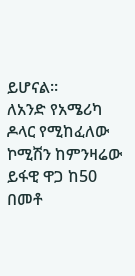ይሆናል።
ለአንድ የአሜሪካ ዶላር የሚከፈለው ኮሚሽን ከምንዛሬው ይፋዊ ዋጋ ከ50 በመቶ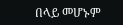በላይ መሆኑም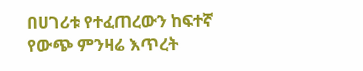በሀገሪቱ የተፈጠረውን ከፍተኛ የውጭ ምንዛሬ እጥረት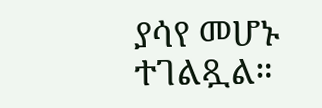ያሳየ መሆኑ ተገልጿል።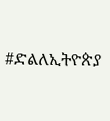#ድልለኢትዮጵያ